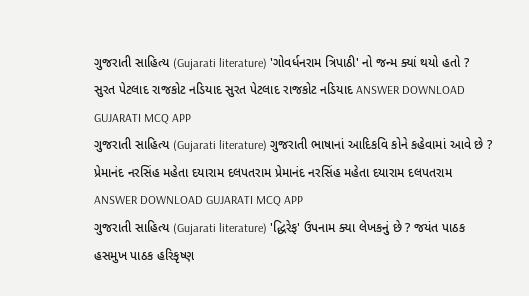ગુજરાતી સાહિત્ય (Gujarati literature) 'ગોવર્ધનરામ ત્રિપાઠી' નો જન્મ ક્યાં થયો હતો ? સુરત પેટલાદ રાજકોટ નડિયાદ સુરત પેટલાદ રાજકોટ નડિયાદ ANSWER DOWNLOAD GUJARATI MCQ APP
ગુજરાતી સાહિત્ય (Gujarati literature) ગુજરાતી ભાષાનાં આદિકવિ કોને કહેવામાં આવે છે ? પ્રેમાનંદ નરસિંહ મહેતા દયારામ દલપતરામ પ્રેમાનંદ નરસિંહ મહેતા દયારામ દલપતરામ ANSWER DOWNLOAD GUJARATI MCQ APP
ગુજરાતી સાહિત્ય (Gujarati literature) 'દ્ધિરેફ' ઉપનામ ક્યા લેખકનું છે ? જયંત પાઠક હસમુખ પાઠક હરિકૃષ્ણ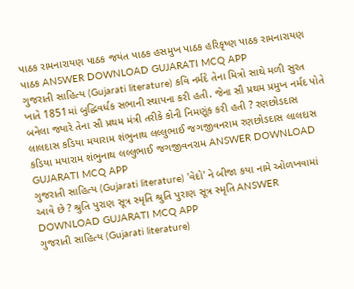પાઠક રામનારાયણ પાઠક જયંત પાઠક હસમુખ પાઠક હરિકૃષ્ણ પાઠક રામનારાયણ પાઠક ANSWER DOWNLOAD GUJARATI MCQ APP
ગુજરાતી સાહિત્ય (Gujarati literature) કવિ નર્મદે તેના મિત્રો સાથે મળી સુરત ખાતે 1851માં બુદ્ધિવર્ધક સભાની સ્થાપના કરી હતી. જેના સૌ પ્રથમ પ્રમુખ નર્મદ પોતે બનેલા જ્યારે તેના સૌ પ્રથમ મંત્રી તરીકે કોની નિમણૂંક કરી હતી ? રણછોડદાસ લાલદાસ કડિયા મયારામ શંભુનાથ લલ્લુભાઈ જગજીવનરામ રણછોડદાસ લાલદાસ કડિયા મયારામ શંભુનાથ લલ્લુભાઈ જગજીવનરામ ANSWER DOWNLOAD GUJARATI MCQ APP
ગુજરાતી સાહિત્ય (Gujarati literature) 'વેદો' ને બીજા કયા નામે ઓળખવામાં આવે છે ? શ્રુતિ પુરાણ સૂત્ર સ્મૃતિ શ્રુતિ પુરાણ સૂત્ર સ્મૃતિ ANSWER DOWNLOAD GUJARATI MCQ APP
ગુજરાતી સાહિત્ય (Gujarati literature)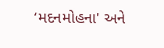‘મદનમોહના' અને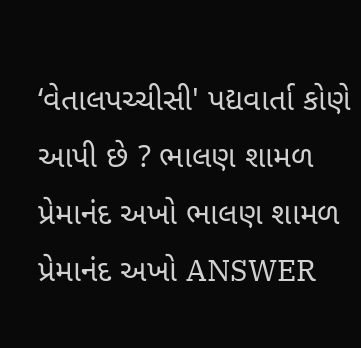‘વેતાલપચ્ચીસી' પદ્યવાર્તા કોણે આપી છે ? ભાલણ શામળ પ્રેમાનંદ અખો ભાલણ શામળ પ્રેમાનંદ અખો ANSWER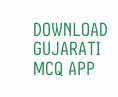DOWNLOAD GUJARATI MCQ APP